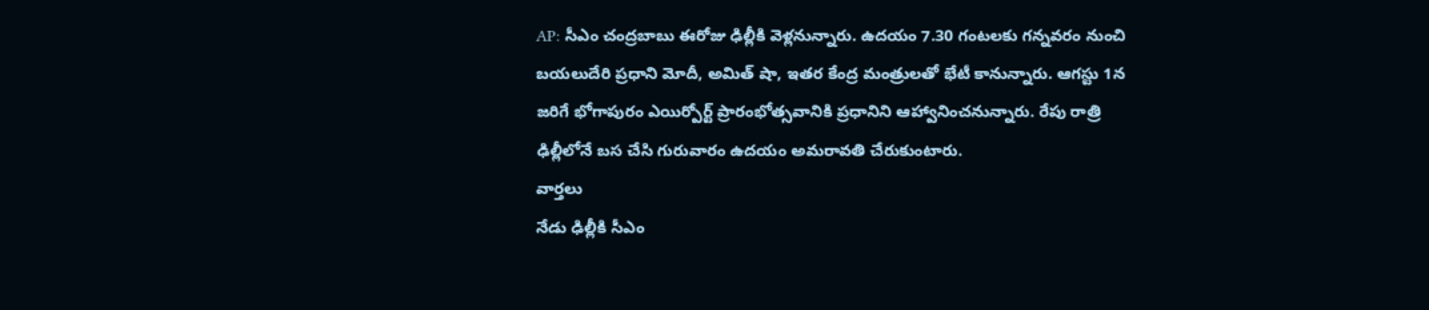AP: సీఎం చంద్రబాబు ఈరోజు ఢిల్లీకి వెళ్లనున్నారు. ఉదయం 7.30 గంటలకు గన్నవరం నుంచి బయలుదేరి ప్రధాని మోదీ, అమిత్ షా, ఇతర కేంద్ర మంత్రులతో భేటీ కానున్నారు. ఆగస్టు 1న జరిగే భోగాపురం ఎయిర్పోర్ట్ ప్రారంభోత్సవానికి ప్రధానిని ఆహ్వానించనున్నారు. రేపు రాత్రి ఢిల్లీలోనే బస చేసి గురువారం ఉదయం అమరావతి చేరుకుంటారు.
వార్తలు
నేడు ఢిల్లీకి సీఎం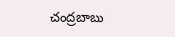చంద్రబాబు